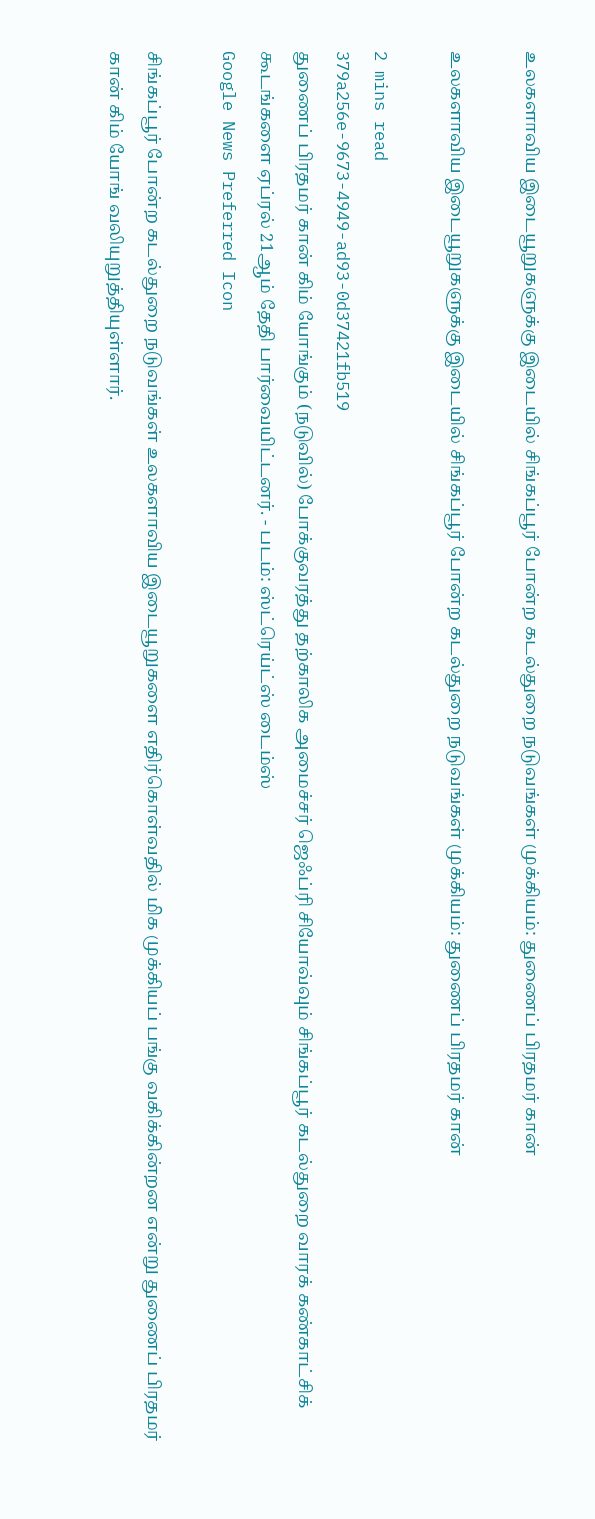உலகளாவிய இடையூறுகளுக்கு இடையில் சிங்கப்பூர் போன்ற கடல்துறை நடுவங்கள் முக்கியம்: துணைப் பிரதமர் கான்

உலகளாவிய இடையூறுகளுக்கு இடையில் சிங்கப்பூர் போன்ற கடல்துறை நடுவங்கள் முக்கியம்: துணைப் பிரதமர் கான்

2 mins read
379a256e-9673-4949-ad93-0d37421fb519
துணைப் பிரதமர் கான் கிம் யோங்கும் (நடுவில்) போக்குவரத்து தற்காலிக அமைச்சர் ஜெஃப்ரி சியோவ்வும் சிங்கப்பூர் கடல்துறை வாரக் கண்காட்சிக் கூடங்களை ஏப்ரல் 21ஆம் தேதி பார்வையிட்டனர். - படம்: ஸ்ட்ரெய்ட்ஸ் டைம்ஸ்
Google News Preferred Icon

சிங்கப்பூர் போன்ற கடல்துறை நடுவங்கள் உலகளாவிய இடையூறுகளை எதிர்கொள்வதில் மிக முக்கியப் பங்கு வகிக்கின்றன என்று துணைப் பிரதமர் கான் கிம் யோங் வலியுறுத்தியுள்ளார்.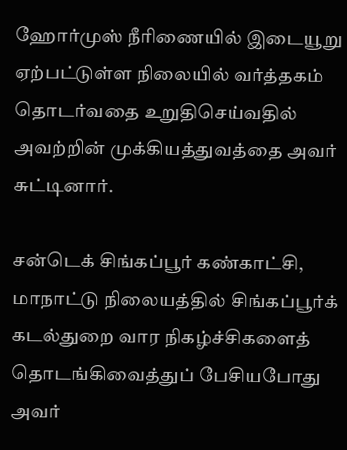ஹோர்முஸ் நீரிணையில் இடையூறு ஏற்பட்டுள்ள நிலையில் வர்த்தகம் தொடர்வதை உறுதிசெய்வதில் அவற்றின் முக்கியத்துவத்தை அவர் சுட்டினார்.

சன்டெக் சிங்கப்பூர் கண்காட்சி, மாநாட்டு நிலையத்தில் சிங்கப்பூர்க் கடல்துறை வார நிகழ்ச்சிகளைத் தொடங்கிவைத்துப் பேசியபோது அவர்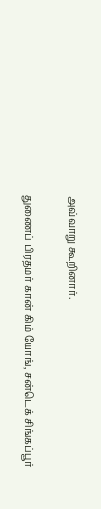அவ்வாறு கூறினார்.

துணைப் பிரதமர் கான் கிம் யோங், சன்டெக் சிங்கப்பூர்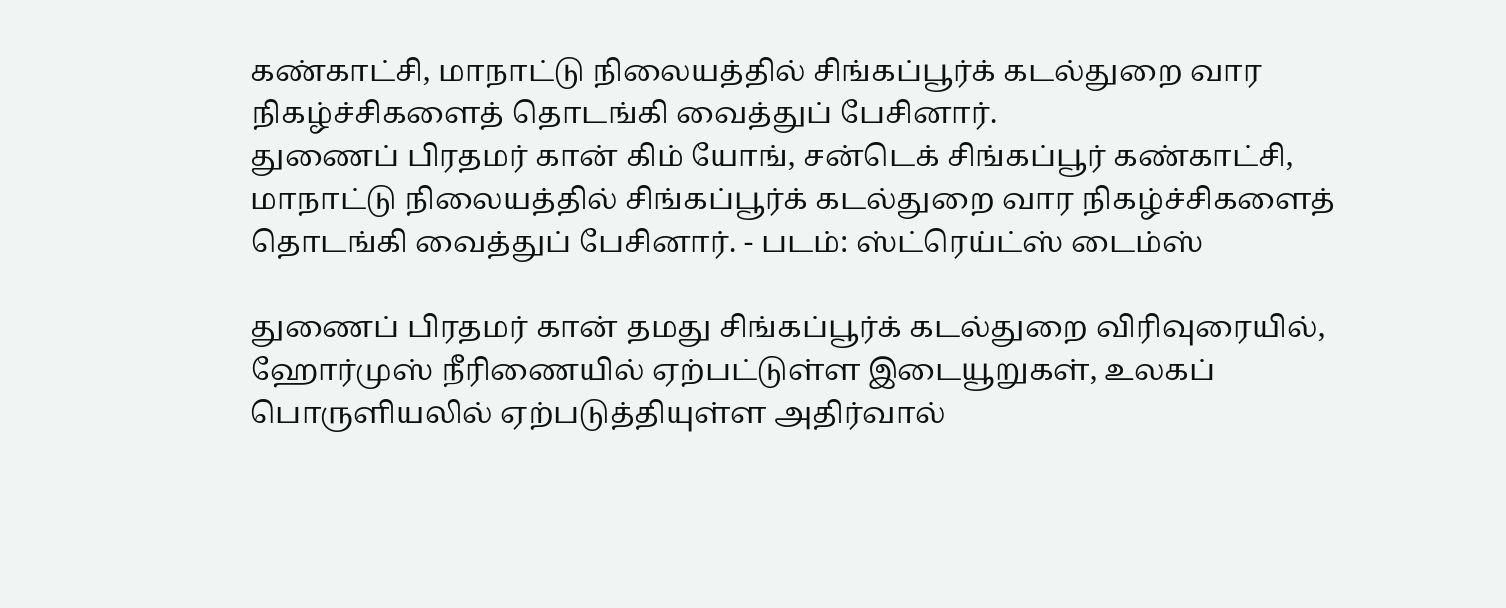கண்காட்சி, மாநாட்டு நிலையத்தில் சிங்கப்பூர்க் கடல்துறை வார நிகழ்ச்சிகளைத் தொடங்கி வைத்துப் பேசினார்.
துணைப் பிரதமர் கான் கிம் யோங், சன்டெக் சிங்கப்பூர் கண்காட்சி, மாநாட்டு நிலையத்தில் சிங்கப்பூர்க் கடல்துறை வார நிகழ்ச்சிகளைத் தொடங்கி வைத்துப் பேசினார். - படம்: ஸ்ட்ரெய்ட்ஸ் டைம்ஸ்

துணைப் பிரதமர் கான் தமது சிங்கப்பூர்க் கடல்துறை விரிவுரையில், ஹோர்முஸ் நீரிணையில் ஏற்பட்டுள்ள இடையூறுகள், உலகப் பொருளியலில் ஏற்படுத்தியுள்ள அதிர்வால்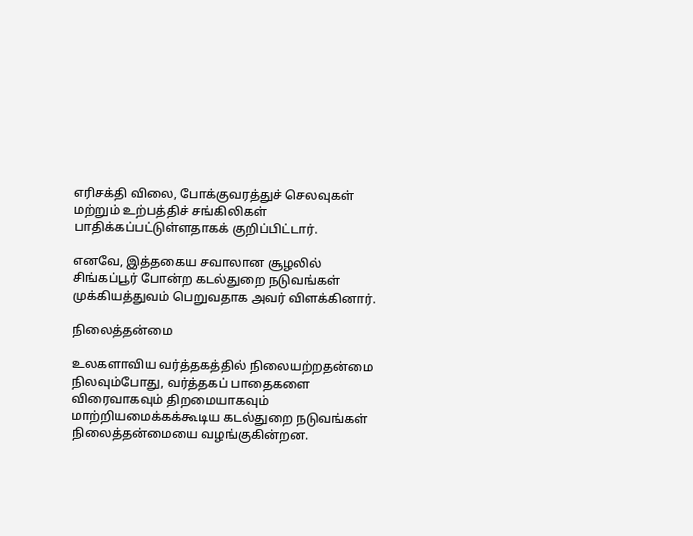எரிசக்தி விலை, போக்குவரத்துச் செலவுகள் மற்றும் உற்பத்திச் சங்கிலிகள் பாதிக்கப்பட்டுள்ளதாகக் குறிப்பிட்டார்.

எனவே, இத்தகைய சவாலான சூழலில் சிங்கப்பூர் போன்ற கடல்துறை நடுவங்கள் முக்கியத்துவம் பெறுவதாக அவர் விளக்கினார்.

நிலைத்தன்மை

உலகளாவிய வர்த்தகத்தில் நிலையற்றதன்மை நிலவும்போது, வர்த்தகப் பாதைகளை விரைவாகவும் திறமையாகவும் மாற்றியமைக்கக்கூடிய கடல்துறை நடுவங்கள் நிலைத்தன்மையை வழங்குகின்றன.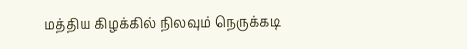மத்திய கிழக்கில் நிலவும் நெருக்கடி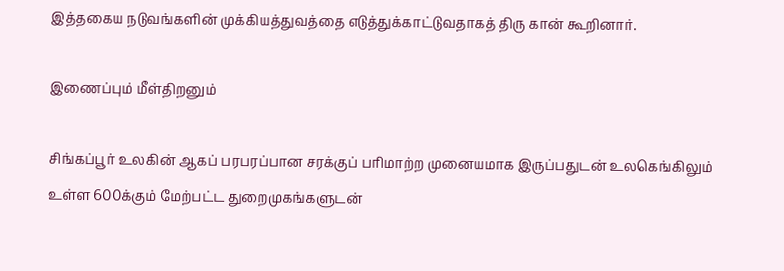இத்தகைய நடுவங்களின் முக்கியத்துவத்தை எடுத்துக்காட்டுவதாகத் திரு கான் கூறினார்.

இணைப்பும் மீள்திறனும்

சிங்கப்பூர் உலகின் ஆகப் பரபரப்பான சரக்குப் பரிமாற்ற முனையமாக இருப்பதுடன் உலகெங்கிலும் உள்ள 600க்கும் மேற்பட்ட துறைமுகங்களுடன்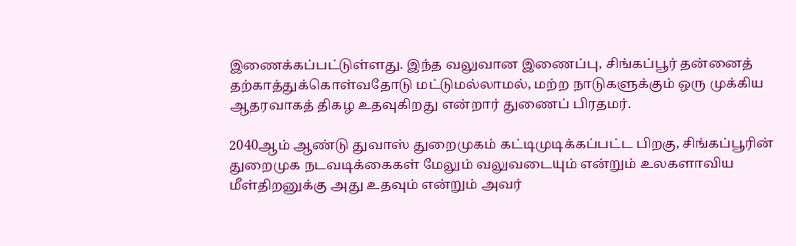இணைக்கப்பட்டுள்ளது. இந்த வலுவான இணைப்பு, சிங்கப்பூர் தன்னைத் தற்காத்துக்கொள்வதோடு மட்டுமல்லாமல், மற்ற நாடுகளுக்கும் ஒரு முக்கிய ஆதரவாகத் திகழ உதவுகிறது என்றார் துணைப் பிரதமர்.

2040ஆம் ஆண்டு துவாஸ் துறைமுகம் கட்டிமுடிக்கப்பட்ட பிறகு, சிங்கப்பூரின் துறைமுக நடவடிக்கைகள் மேலும் வலுவடையும் என்றும் உலகளாவிய மீள்திறனுக்கு அது உதவும் என்றும் அவர்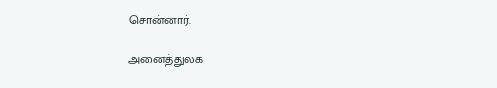சொன்னார்.

அனைத்துலக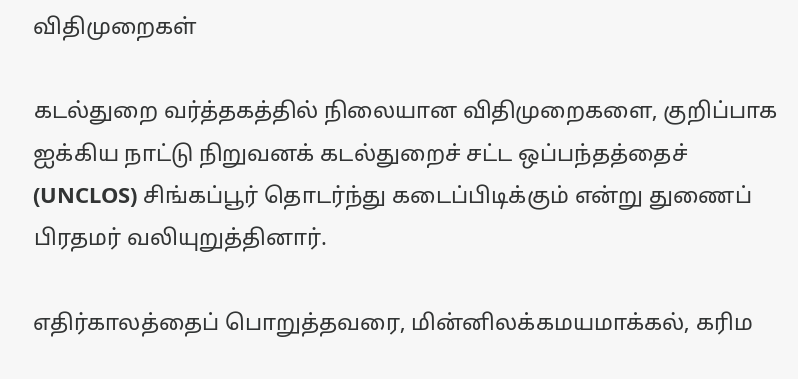விதிமுறைகள்

கடல்துறை வர்த்தகத்தில் நிலையான விதிமுறைகளை, குறிப்பாக ஐக்கிய நாட்டு நிறுவனக் கடல்துறைச் சட்ட ஒப்பந்தத்தைச் (UNCLOS) சிங்கப்பூர் தொடர்ந்து கடைப்பிடிக்கும் என்று துணைப் பிரதமர் வலியுறுத்தினார்.

எதிர்காலத்தைப் பொறுத்தவரை, மின்னிலக்கமயமாக்கல், கரிம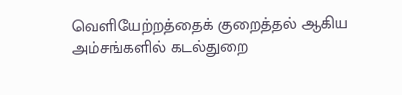வெளியேற்றத்தைக் குறைத்தல் ஆகிய அம்சங்களில் கடல்துறை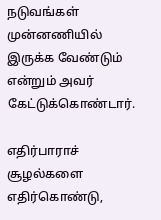நடுவங்கள் முன்னணியில் இருக்க வேண்டும் என்றும் அவர் கேட்டுக்கொண்டார்.

எதிர்பாராச் சூழல்களை எதிர்கொண்டு,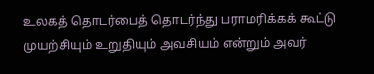உலகத் தொடர்பைத் தொடர்ந்து பராமரிக்கக் கூட்டு முயற்சியும் உறுதியும் அவசியம் என்றும் அவர்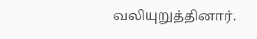வலியுறுத்தினார்.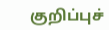குறிப்புச்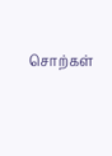சொற்கள்